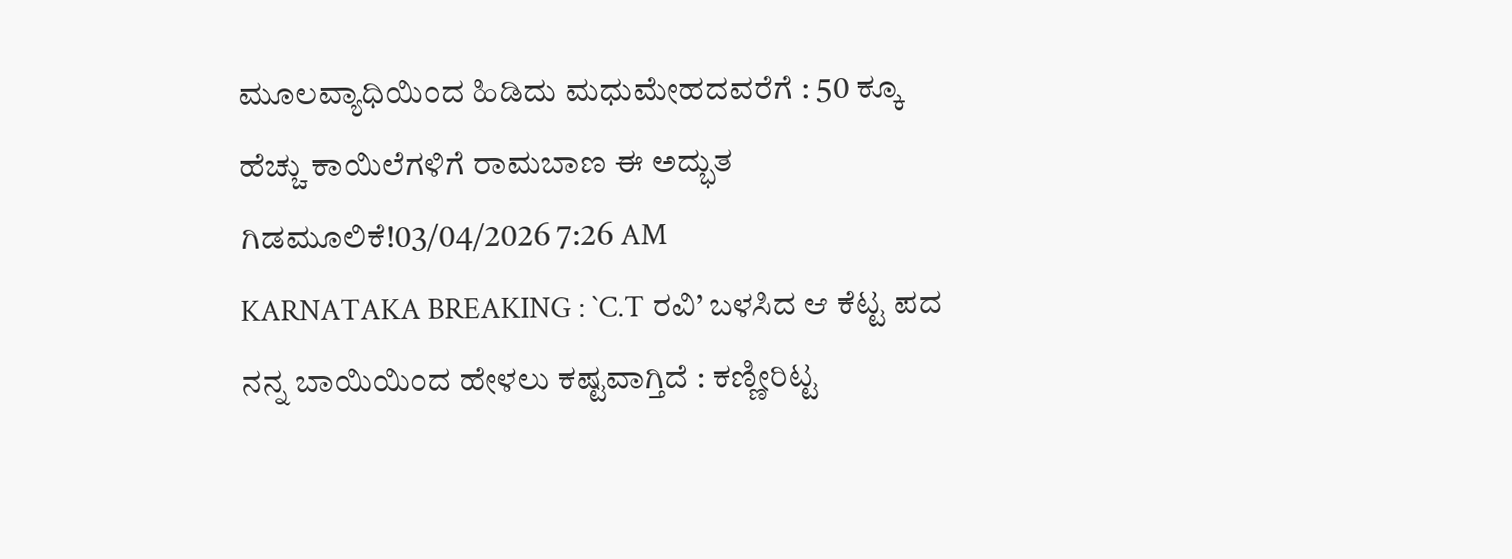ಮೂಲವ್ಯಾಧಿಯಿಂದ ಹಿಡಿದು ಮಧುಮೇಹದವರೆಗೆ : 50 ಕ್ಕೂ ಹೆಚ್ಚು ಕಾಯಿಲೆಗಳಿಗೆ ರಾಮಬಾಣ ಈ ಅದ್ಭುತ ಗಿಡಮೂಲಿಕೆ!03/04/2026 7:26 AM
KARNATAKA BREAKING : `C.T ರವಿ’ ಬಳಸಿದ ಆ ಕೆಟ್ಟ ಪದ ನನ್ನ ಬಾಯಿಯಿಂದ ಹೇಳಲು ಕಷ್ಟವಾಗ್ತಿದೆ : ಕಣ್ಣೀರಿಟ್ಟ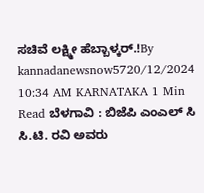ಸಚಿವೆ ಲಕ್ಷ್ಮೀ ಹೆಬ್ಬಾಳ್ಕರ್.!By kannadanewsnow5720/12/2024 10:34 AM KARNATAKA 1 Min Read ಬೆಳಗಾವಿ : ಬಿಜೆಪಿ ಎಂಎಲ್ ಸಿ ಸಿ.ಟಿ. ರವಿ ಅವರು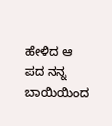ಹೇಳಿದ ಆ ಪದ ನನ್ನ ಬಾಯಿಯಿಂದ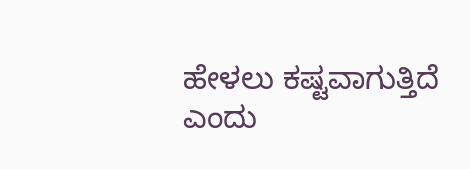ಹೇಳಲು ಕಷ್ಟವಾಗುತ್ತಿದೆ ಎಂದು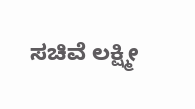ಸಚಿವೆ ಲಕ್ಷ್ಮೀ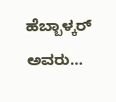ಹೆಬ್ಬಾಳ್ಕರ್ ಅವರು…